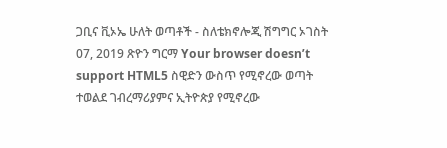ጋቢና ቪኦኤ ሁለት ወጣቶች - ስለቴክኖሎጂ ሽግግር ኦገስት 07, 2019 ጽዮን ግርማ Your browser doesn’t support HTML5 ስዊድን ውስጥ የሚኖረው ወጣት ተወልደ ገብረማሪያምና ኢትዮጵያ የሚኖረው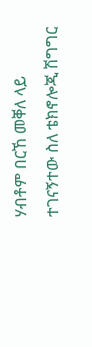ሃብቶም በርኸ መቐለ ላይ ተገናኝተው ስለ ቴክኖሎጂ ሽግግር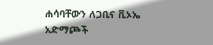ሐሳባቸውን ለጋቢና ቪኦኤ አድማጮች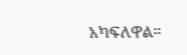አካፍለዋል።